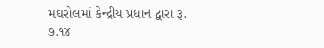મઘરોલમાં કેન્દ્રીય પ્રધાન દ્વારા રૂ. ૭.૧૪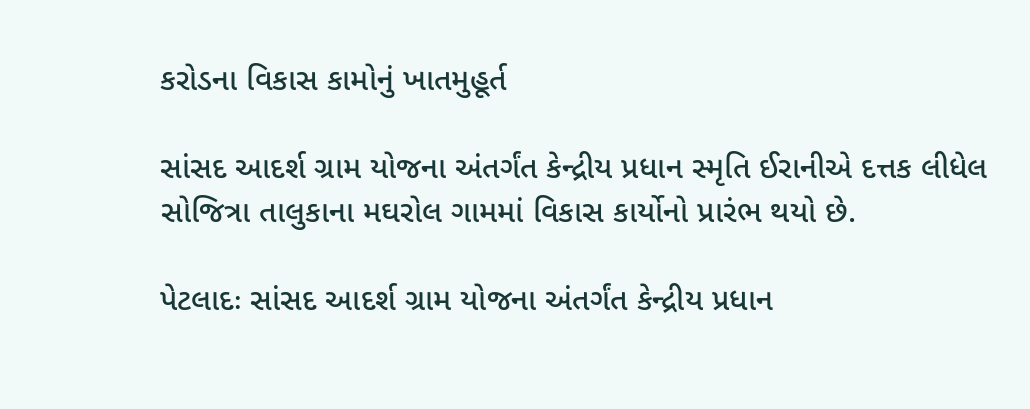કરોડના વિકાસ કામોનું ખાતમુહૂર્ત

સાંસદ આદર્શ ગ્રામ યોજના અંતર્ગંત કેન્દ્રીય પ્રધાન સ્મૃતિ ઈરાનીએ દત્તક લીધેલ સોજિત્રા તાલુકાના મઘરોલ ગામમાં વિકાસ કાર્યોનો પ્રારંભ થયો છે.

પેટલાદઃ સાંસદ આદર્શ ગ્રામ યોજના અંતર્ગંત કેન્દ્રીય પ્રધાન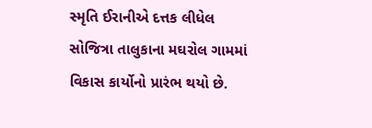સ્મૃતિ ઈરાનીએ દત્તક લીધેલ સોજિત્રા તાલુકાના મઘરોલ ગામમાં વિકાસ કાર્યોનો પ્રારંભ થયો છે.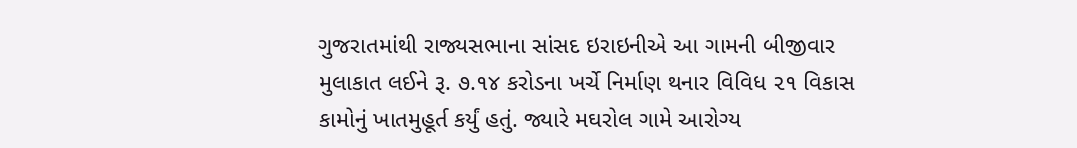ગુજરાતમાંથી રાજ્યસભાના સાંસદ ઇરાઇનીએ આ ગામની બીજીવાર મુલાકાત લઈને રૂ. ૭.૧૪ કરોડના ખર્ચે નિર્માણ થનાર વિવિધ ૨૧ વિકાસ કામોનું ખાતમુહૂર્ત કર્યું હતું. જ્યારે મઘરોલ ગામે આરોગ્ય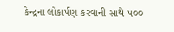કેન્દ્રના લોકાર્પણ કરવાની સાથે ૫૦૦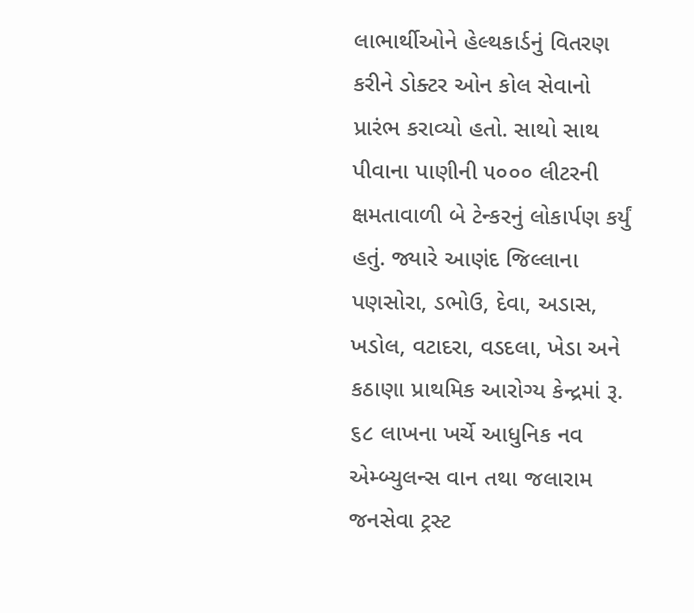લાભાર્થીઓને હેલ્થકાર્ડનું વિતરણ કરીને ડોક્ટર ઓન કોલ સેવાનો પ્રારંભ કરાવ્યો હતો. સાથો સાથ પીવાના પાણીની ૫૦૦૦ લીટરની ક્ષમતાવાળી બે ટેન્કરનું લોકાર્પણ કર્યું હતું. જ્યારે આણંદ જિલ્લાના પણસોરા, ડભોઉ, દેવા, અડાસ, ખડોલ, વટાદરા, વડદલા, ખેડા અને કઠાણા પ્રાથમિક આરોગ્ય કેન્દ્રમાં રૂ. ૬૮ લાખના ખર્ચે આધુનિક નવ એમ્બ્યુલન્સ વાન તથા જલારામ જનસેવા ટ્રસ્ટ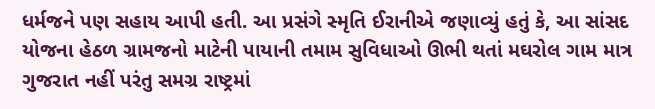ધર્મજને પણ સહાય આપી હતી. આ પ્રસંગે સ્મૃતિ ઈરાનીએ જણાવ્યું હતું કે, આ સાંસદ યોજના હેઠળ ગ્રામજનો માટેની પાયાની તમામ સુવિધાઓ ઊભી થતાં મઘરોલ ગામ માત્ર ગુજરાત નહીં પરંતુ સમગ્ર રાષ્ટ્રમાં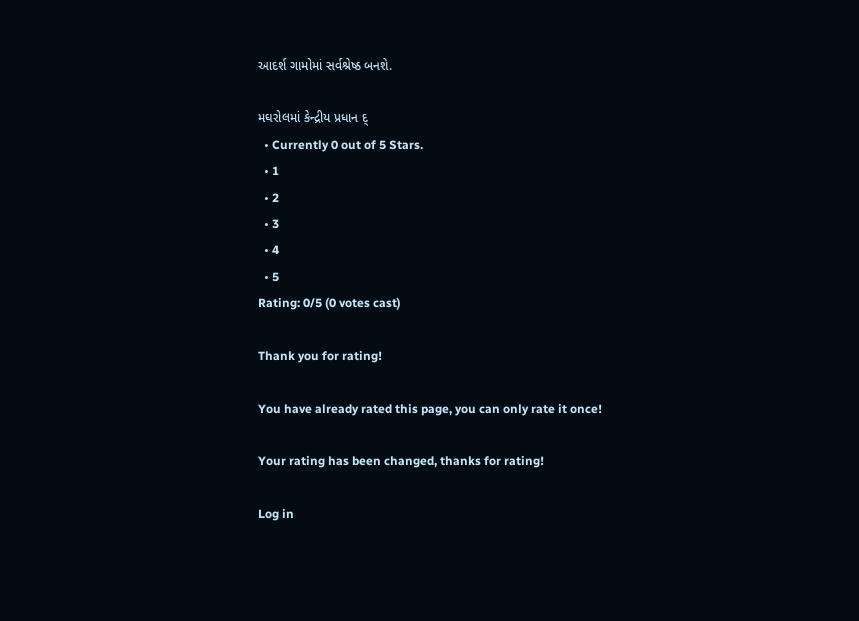આદર્શ ગામોમાં સર્વશ્રેષ્ઠ બનશે.

મઘરોલમાં કેન્દ્રીય પ્રધાન દ્
  • Currently 0 out of 5 Stars.
  • 1
  • 2
  • 3
  • 4
  • 5
Rating: 0/5 (0 votes cast)

Thank you for rating!

You have already rated this page, you can only rate it once!

Your rating has been changed, thanks for rating!

Log in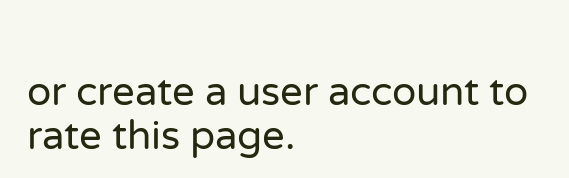or create a user account to rate this page.